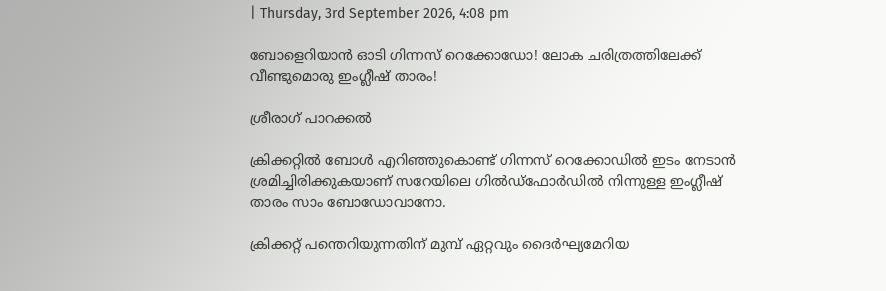| Thursday, 3rd September 2026, 4:08 pm

ബോളെറിയാന്‍ ഓടി ഗിന്നസ് റെക്കോഡോ! ലോക ചരിത്രത്തിലേക്ക് വീണ്ടുമൊരു ഇംഗ്ലീഷ് താരം!

ശ്രീരാഗ് പാറക്കല്‍

ക്രിക്കറ്റില്‍ ബോള്‍ എറിഞ്ഞുകൊണ്ട് ഗിന്നസ് റെക്കോഡില്‍ ഇടം നേടാന്‍ ശ്രമിച്ചിരിക്കുകയാണ് സറേയിലെ ഗില്‍ഡ്‌ഫോര്‍ഡില്‍ നിന്നുള്ള ഇംഗ്ലീഷ് താരം സാം ബോഡോവാനോ.

ക്രിക്കറ്റ് പന്തെറിയുന്നതിന് മുമ്പ് ഏറ്റവും ദൈര്‍ഘ്യമേറിയ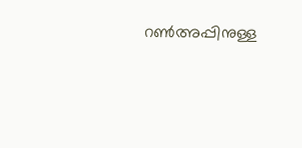റണ്‍അപ്പിനുള്ള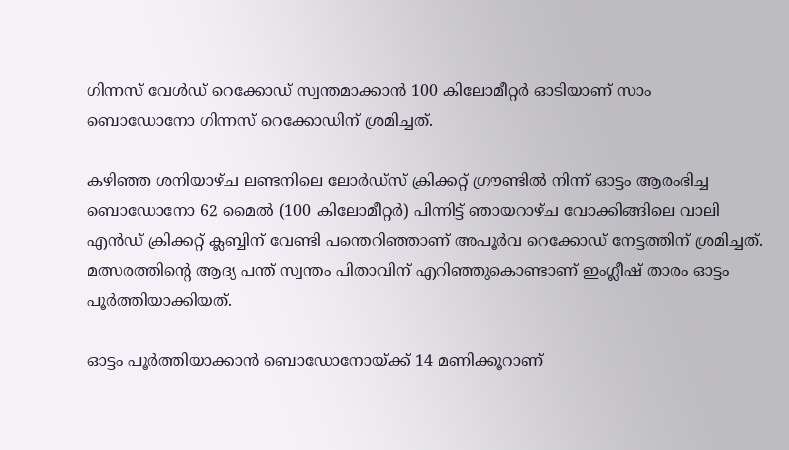ഗിന്നസ് വേള്‍ഡ് റെക്കോഡ് സ്വന്തമാക്കാന്‍ 100 കിലോമീറ്റര്‍ ഓടിയാണ് സാം ബൊഡോനോ ഗിന്നസ് റെക്കോഡിന് ശ്രമിച്ചത്.

കഴിഞ്ഞ ശനിയാഴ്ച ലണ്ടനിലെ ലോര്‍ഡ്‌സ് ക്രിക്കറ്റ് ഗ്രൗണ്ടില്‍ നിന്ന് ഓട്ടം ആരംഭിച്ച ബൊഡോനോ 62 മൈല്‍ (100 കിലോമീറ്റര്‍) പിന്നിട്ട് ഞായറാഴ്ച വോക്കിങ്ങിലെ വാലി എന്‍ഡ് ക്രിക്കറ്റ് ക്ലബ്ബിന് വേണ്ടി പന്തെറിഞ്ഞാണ് അപൂര്‍വ റെക്കോഡ് നേട്ടത്തിന് ശ്രമിച്ചത്. മത്സരത്തിന്റെ ആദ്യ പന്ത് സ്വന്തം പിതാവിന് എറിഞ്ഞുകൊണ്ടാണ് ഇംഗ്ലീഷ് താരം ഓട്ടം പൂര്‍ത്തിയാക്കിയത്.

ഓട്ടം പൂര്‍ത്തിയാക്കാന്‍ ബൊഡോനോയ്ക്ക് 14 മണിക്കൂറാണ്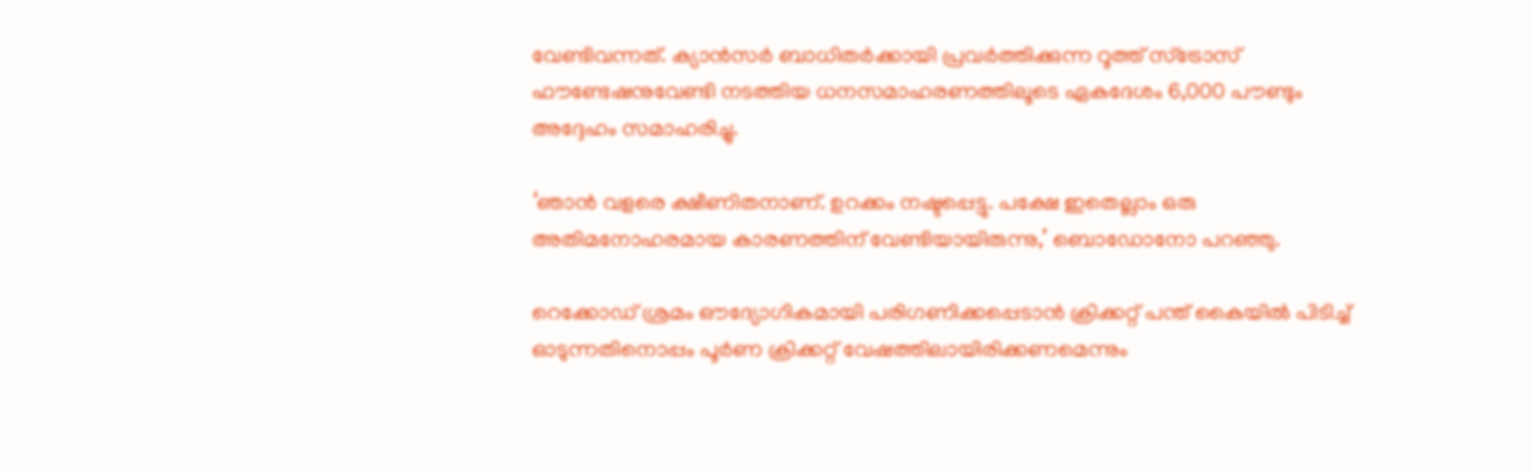വേണ്ടിവന്നത്. ക്യാന്‍സര്‍ ബാധിതര്‍ക്കായി പ്രവര്‍ത്തിക്കുന്ന റൂത്ത് സ്‌ട്രോസ് ഫൗണ്ടേഷനുവേണ്ടി നടത്തിയ ധനസമാഹരണത്തിലൂടെ ഏകദേശം 6,000 പൗണ്ടും അദ്ദേഹം സമാഹരിച്ചു.

‘ഞാന്‍ വളരെ ക്ഷീണിതനാണ്. ഉറക്കം നഷ്ടപ്പെട്ടു. പക്ഷേ ഇതെല്ലാം ഒരു അതിമനോഹരമായ കാരണത്തിന് വേണ്ടിയായിരുന്നു,’ ബൊഡോനോ പറഞ്ഞു.

റെക്കോഡ് ശ്രമം ഔദ്യോഗികമായി പരിഗണിക്കപ്പെടാന്‍ ക്രിക്കറ്റ് പന്ത് കൈയില്‍ പിടിച്ച് ഓടുന്നതിനൊപ്പം പൂര്‍ണ ക്രിക്കറ്റ് വേഷത്തിലായിരിക്കണമെന്നും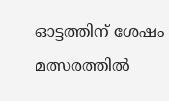ഓട്ടത്തിന് ശേഷം മത്സരത്തില്‍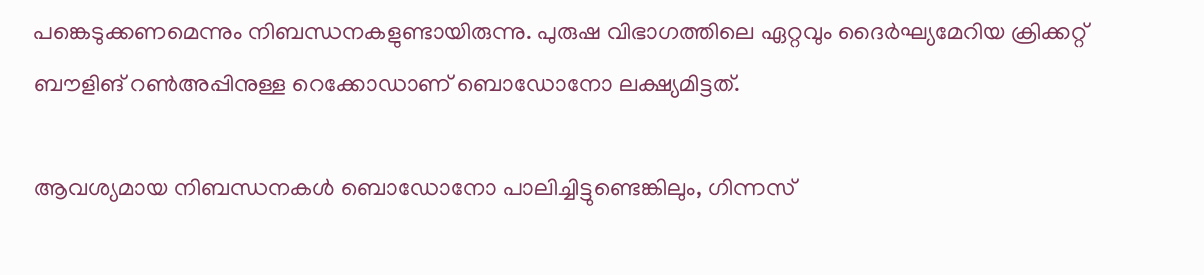പങ്കെടുക്കണമെന്നും നിബന്ധനകളുണ്ടായിരുന്നു. പുരുഷ വിഭാഗത്തിലെ ഏറ്റവും ദൈര്‍ഘ്യമേറിയ ക്രിക്കറ്റ് ബൗളിങ് റണ്‍അപ്പിനുള്ള റെക്കോഡാണ് ബൊഡോനോ ലക്ഷ്യമിട്ടത്.

ആവശ്യമായ നിബന്ധനകള്‍ ബൊഡോനോ പാലിച്ചിട്ടുണ്ടെങ്കിലും, ഗിന്നസ്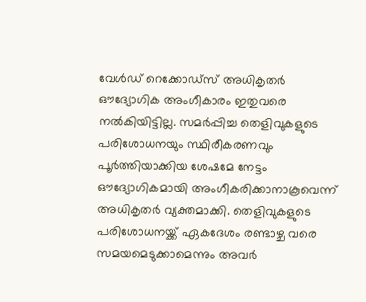വേള്‍ഡ് റെക്കോഡ്‌സ് അധികൃതര്‍ ഔദ്യോഗിക അംഗീകാരം ഇതുവരെ നല്‍കിയിട്ടില്ല. സമര്‍പ്പിച്ച തെളിവുകളുടെ പരിശോധനയും സ്ഥിരീകരണവും പൂര്‍ത്തിയാക്കിയ ശേഷമേ നേട്ടം ഔദ്യോഗികമായി അംഗീകരിക്കാനാകൂവെന്ന് അധികൃതര്‍ വ്യക്തമാക്കി. തെളിവുകളുടെ പരിശോധനയ്ക്ക് ഏകദേശം രണ്ടാഴ്ച വരെ സമയമെടുക്കാമെന്നും അവര്‍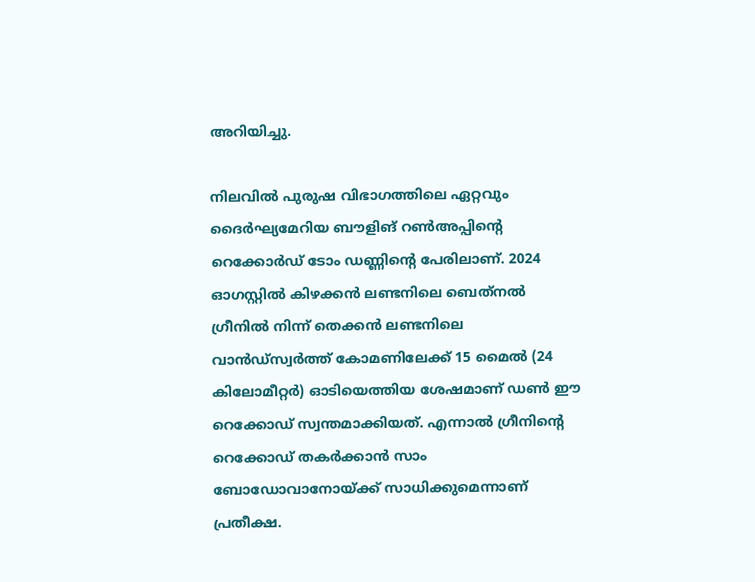അറിയിച്ചു.

നിലവില്‍ പുരുഷ വിഭാഗത്തിലെ ഏറ്റവും ദൈര്‍ഘ്യമേറിയ ബൗളിങ് റണ്‍അപ്പിന്റെ റെക്കോര്‍ഡ് ടോം ഡണ്ണിന്റെ പേരിലാണ്. 2024 ഓഗസ്റ്റില്‍ കിഴക്കന്‍ ലണ്ടനിലെ ബെത്‌നല്‍ ഗ്രീനില്‍ നിന്ന് തെക്കന്‍ ലണ്ടനിലെ വാന്‍ഡ്‌സ്വര്‍ത്ത് കോമണിലേക്ക് 15 മൈല്‍ (24 കിലോമീറ്റര്‍) ഓടിയെത്തിയ ശേഷമാണ് ഡണ്‍ ഈ റെക്കോഡ് സ്വന്തമാക്കിയത്. എന്നാല്‍ ഗ്രീനിന്റെ റെക്കോഡ് തകര്‍ക്കാന്‍ സാം ബോഡോവാനോയ്ക്ക് സാധിക്കുമെന്നാണ് പ്രതീക്ഷ.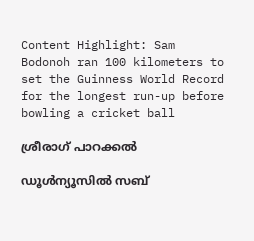Content Highlight: Sam Bodonoh ran 100 kilometers to set the Guinness World Record for the longest run-up before bowling a cricket ball

ശ്രീരാഗ് പാറക്കല്‍

ഡൂള്‍ന്യൂസില്‍ സബ്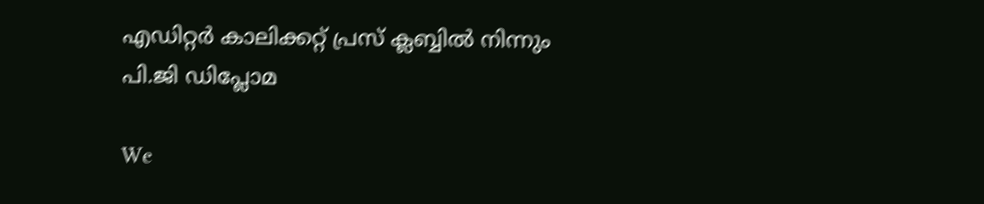എഡിറ്റര്‍ കാലിക്കറ്റ് പ്രസ് ക്ലബ്ബില്‍ നിന്നും പി.ജി ഡിപ്ലോമ

We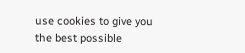use cookies to give you the best possible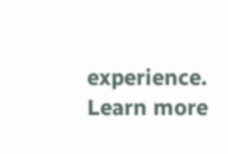experience. Learn more